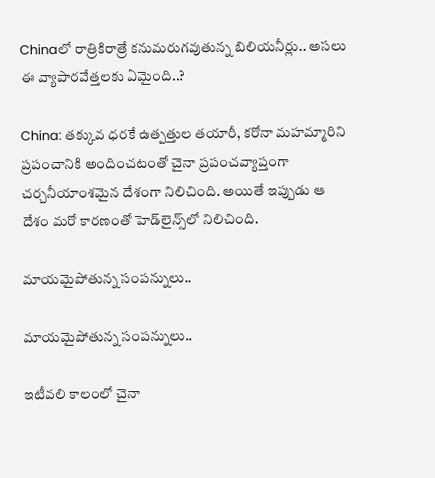Chinaలో రాత్రికిరాత్రే కనుమరుగవుతున్న బిలియనీర్లు.. అసలు ఈ వ్యాపారవేత్తలకు ఏమైంది..?

China: తక్కువ ధరకే ఉత్పత్తుల తయారీ, కరోనా మహమ్మారిని ప్రపంచానికి అందించటంతో చైనా ప్రపంచవ్యాప్తంగా చర్చనీయాంశమైన దేశంగా నిలిచింది. అయితే ఇప్పుడు ఆ దేశం మరో కారణంతో హెడ్‌లైన్స్‌లో నిలిచింది.

మాయమైపోతున్న సంపన్నులు..

మాయమైపోతున్న సంపన్నులు..

ఇటీవలి కాలంలో చైనా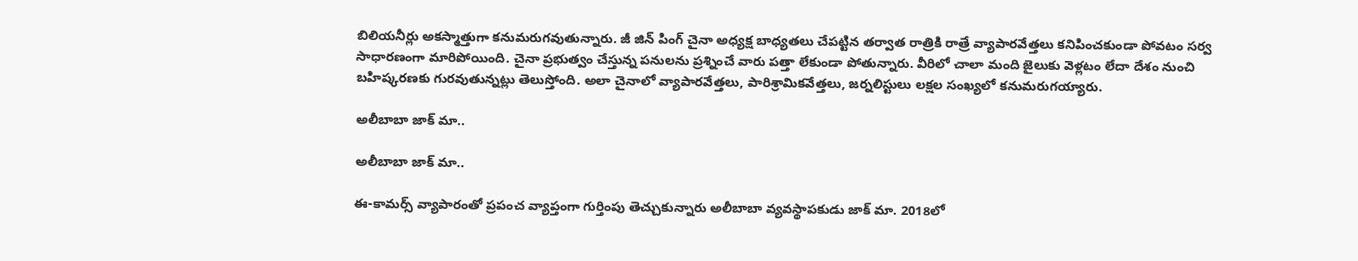బిలియనీర్లు అకస్మాత్తుగా కనుమరుగవుతున్నారు. జీ జిన్ పింగ్ చైనా అధ్యక్ష బాధ్యతలు చేపట్టిన తర్వాత రాత్రికి రాత్రే వ్యాపారవేత్తలు కనిపించకుండా పోవటం సర్వ సాధారణంగా మారిపోయింది. చైనా ప్రభుత్వం చేస్తున్న పనులను ప్రశ్నించే వారు పత్తా లేకుండా పోతున్నారు. వీరిలో చాలా మంది జైలుకు వెళ్లటం లేదా దేశం నుంచి బహిష్కరణకు గురవుతున్నట్లు తెలుస్తోంది. అలా చైనాలో వ్యాపారవేత్తలు, పారిశ్రామికవేత్తలు, జర్నలిస్టులు లక్షల సంఖ్యలో కనుమరుగయ్యారు.

అలీబాబా జాక్ మా..

అలీబాబా జాక్ మా..

ఈ-కామర్స్ వ్యాపారంతో ప్రపంచ వ్యాప్తంగా గుర్తింపు తెచ్చుకున్నారు అలీబాబా వ్యవస్థాపకుడు జాక్ మా. 2018లో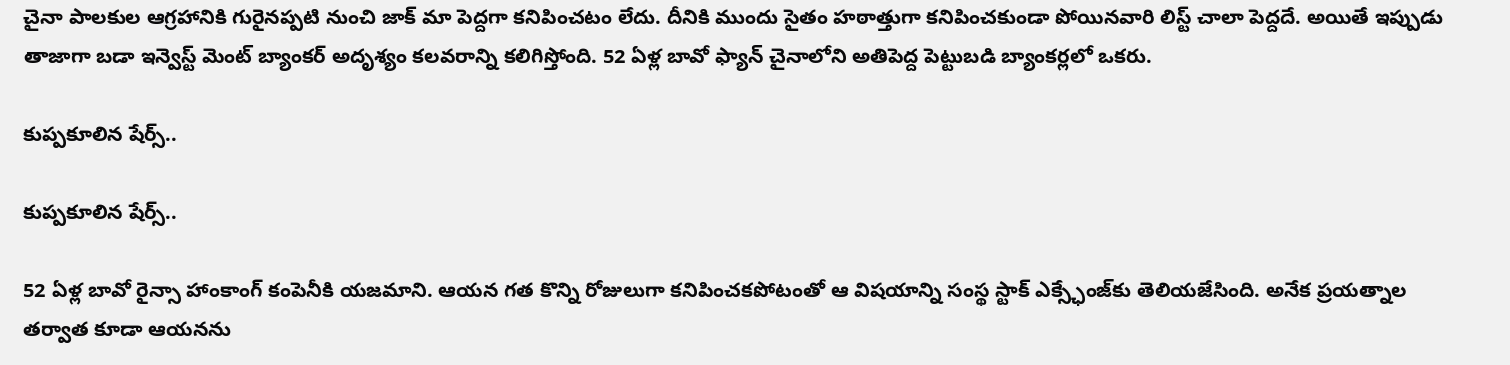చైనా పాలకుల ఆగ్రహానికి గురైనప్పటి నుంచి జాక్ మా పెద్దగా కనిపించటం లేదు. దీనికి ముందు సైతం హఠాత్తుగా కనిపించకుండా పోయినవారి లిస్ట్ చాలా పెద్దదే. అయితే ఇప్పుడు తాజాగా బడా ఇన్వెస్ట్ మెంట్ బ్యాంకర్ అదృశ్యం కలవరాన్ని కలిగిస్తోంది. 52 ఏళ్ల బావో ఫ్యాన్ చైనాలోని అతిపెద్ద పెట్టుబడి బ్యాంకర్లలో ఒకరు.

కుప్పకూలిన షేర్స్..

కుప్పకూలిన షేర్స్..

52 ఏళ్ల బావో రైన్సా హాంకాంగ్ కంపెనీకి యజమాని. ఆయన గత కొన్ని రోజులుగా కనిపించకపోటంతో ఆ విషయాన్ని సంస్థ స్టాక్ ఎక్స్ఛేంజ్‌కు తెలియజేసింది. అనేక ప్రయత్నాల తర్వాత కూడా ఆయనను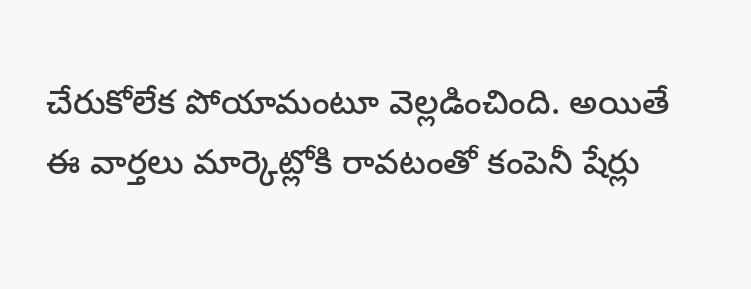చేరుకోలేక పోయామంటూ వెల్లడించింది. అయితే ఈ వార్తలు మార్కెట్లోకి రావటంతో కంపెనీ షేర్లు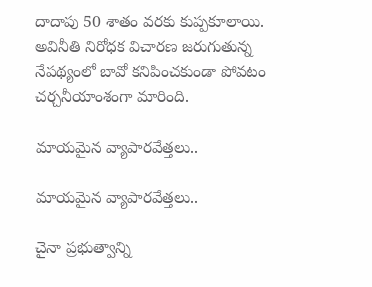దాదాపు 50 శాతం వరకు కుప్పకూలాయి. అవినీతి నిరోధక విచారణ జరుగుతున్న నేపథ్యంలో బావో కనిపించకుండా పోవటం చర్చనీయాంశంగా మారింది.

మాయమైన వ్యాపారవేత్తలు..

మాయమైన వ్యాపారవేత్తలు..

చైనా ప్రభుత్వాన్ని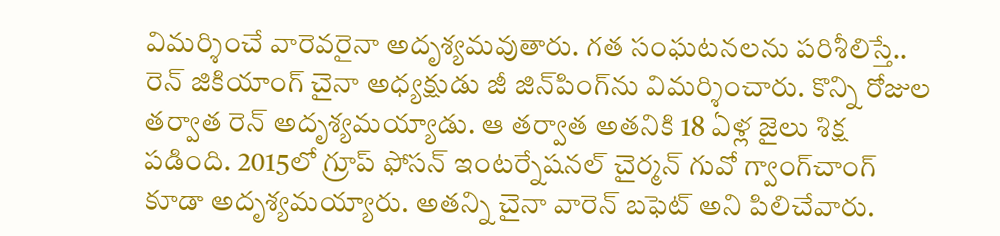విమర్శించే వారెవరైనా అదృశ్యమవుతారు. గత సంఘటనలను పరిశీలిస్తే.. రెన్ జికియాంగ్ చైనా అధ్యక్షుడు జీ జిన్‌పింగ్‌ను విమర్శించారు. కొన్ని రోజుల తర్వాత రెన్ అదృశ్యమయ్యాడు. ఆ తర్వాత అతనికి 18 ఏళ్ల జైలు శిక్ష పడింది. 2015లో గ్రూప్ ఫోసన్ ఇంటర్నేషనల్ చైర్మన్ గువో గ్వాంగ్‌చాంగ్ కూడా అదృశ్యమయ్యారు. అతన్ని చైనా వారెన్ బఫెట్ అని పిలిచేవారు.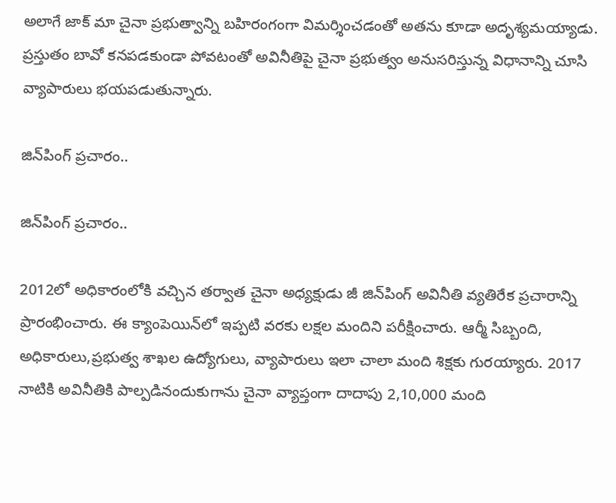అలాగే జాక్ మా చైనా ప్రభుత్వాన్ని బహిరంగంగా విమర్శించడంతో అతను కూడా అదృశ్యమయ్యాడు. ప్రస్తుతం బావో కనపడకుండా పోవటంతో అవినీతిపై చైనా ప్రభుత్వం అనుసరిస్తున్న విధానాన్ని చూసి వ్యాపారులు భయపడుతున్నారు.

జిన్‌పింగ్ ప్రచారం..

జిన్‌పింగ్ ప్రచారం..

2012లో అధికారంలోకి వచ్చిన తర్వాత చైనా అధ్యక్షుడు జీ జిన్‌పింగ్ అవినీతి వ్యతిరేక ప్రచారాన్ని ప్రారంభించారు. ఈ క్యాంపెయిన్‌లో ఇప్పటి వరకు లక్షల మందిని పరీక్షించారు. ఆర్మీ సిబ్బంది, అధికారులు,ప్రభుత్వ శాఖల ఉద్యోగులు, వ్యాపారులు ఇలా చాలా మంది శిక్షకు గురయ్యారు. 2017 నాటికి అవినీతికి పాల్పడినందుకుగాను చైనా వ్యాప్తంగా దాదాపు 2,10,000 మంది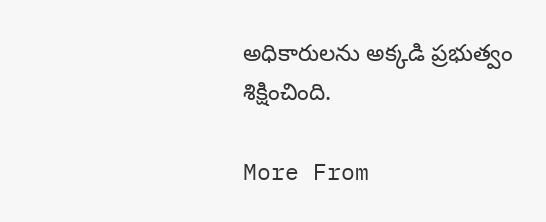అధికారులను అక్కడి ప్రభుత్వం శిక్షించింది.

More From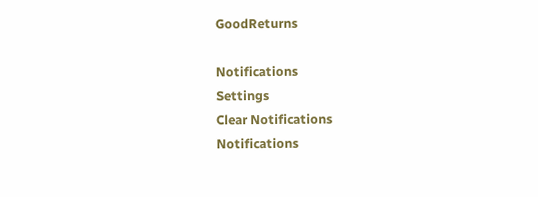GoodReturns

Notifications
Settings
Clear Notifications
Notifications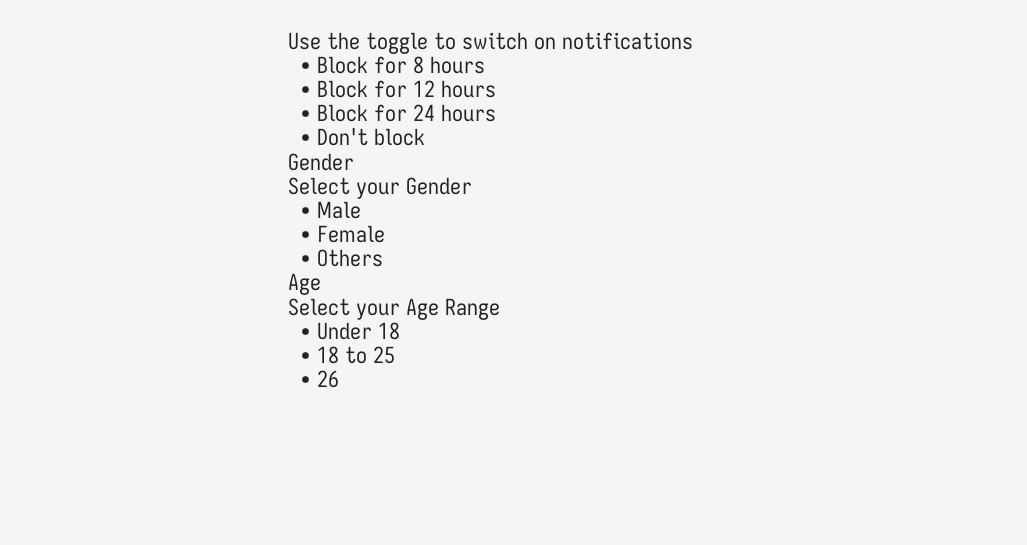Use the toggle to switch on notifications
  • Block for 8 hours
  • Block for 12 hours
  • Block for 24 hours
  • Don't block
Gender
Select your Gender
  • Male
  • Female
  • Others
Age
Select your Age Range
  • Under 18
  • 18 to 25
  • 26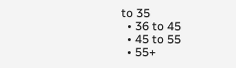to 35
  • 36 to 45
  • 45 to 55
  • 55+